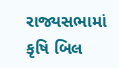રાજ્યસભામાં કૃષિ બિલ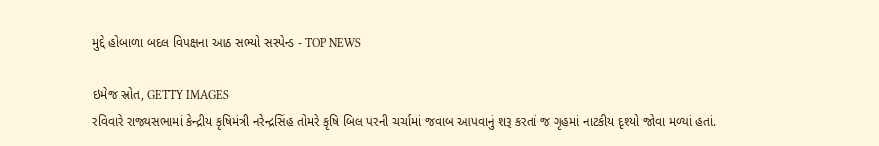મુદ્દે હોબાળા બદલ વિપક્ષના આઠ સભ્યો સસ્પેન્ડ - TOP NEWS

ઇમેજ સ્રોત, GETTY IMAGES
રવિવારે રાજ્યસભામાં કેન્દ્રીય કૃષિમંત્રી નરેન્દ્રસિંહ તોમરે કૃષિ બિલ પરની ચર્ચામાં જવાબ આપવાનું શરૂ કરતાં જ ગૃહમાં નાટકીય દૃશ્યો જોવા મળ્યાં હતાં.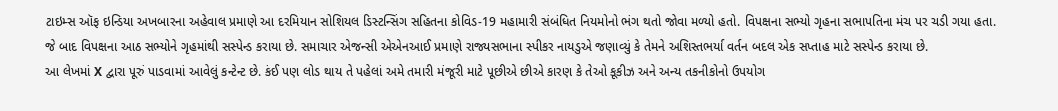ટાઇમ્સ ઑફ ઇન્ડિયા અખબારના અહેવાલ પ્રમાણે આ દરમિયાન સોશિયલ ડિસ્ટન્સિંગ સહિતના કોવિડ-19 મહામારી સંબંધિત નિયમોનો ભંગ થતો જોવા મળ્યો હતો. વિપક્ષના સભ્યો ગૃહના સભાપતિના મંચ પર ચડી ગયા હતા.
જે બાદ વિપક્ષના આઠ સભ્યોને ગૃહમાંથી સસ્પેન્ડ કરાયા છે. સમાચાર એજન્સી એએનઆઈ પ્રમાણે રાજ્યસભાના સ્પીકર નાયડુએ જણાવ્યું કે તેમને અશિસ્તભર્યા વર્તન બદલ એક સપ્તાહ માટે સસ્પેન્ડ કરાયા છે.
આ લેખમાં X દ્વારા પૂરું પાડવામાં આવેલું કન્ટેન્ટ છે. કંઈ પણ લોડ થાય તે પહેલાં અમે તમારી મંજૂરી માટે પૂછીએ છીએ કારણ કે તેઓ કૂકીઝ અને અન્ય તકનીકોનો ઉપયોગ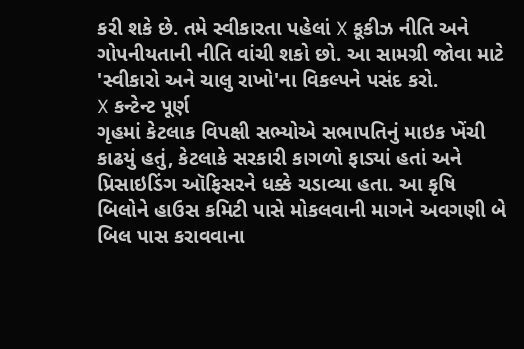કરી શકે છે. તમે સ્વીકારતા પહેલાં X કૂકીઝ નીતિ અને ગોપનીયતાની નીતિ વાંચી શકો છો. આ સામગ્રી જોવા માટે 'સ્વીકારો અને ચાલુ રાખો'ના વિકલ્પને પસંદ કરો.
X કન્ટેન્ટ પૂર્ણ
ગૃહમાં કેટલાક વિપક્ષી સભ્યોએ સભાપતિનું માઇક ખેંચી કાઢયું હતું, કેટલાકે સરકારી કાગળો ફાડ્યાં હતાં અને પ્રિસાઇડિંગ ઑફિસરને ધક્કે ચડાવ્યા હતા. આ કૃષિ બિલોને હાઉસ કમિટી પાસે મોકલવાની માગને અવગણી બે બિલ પાસ કરાવવાના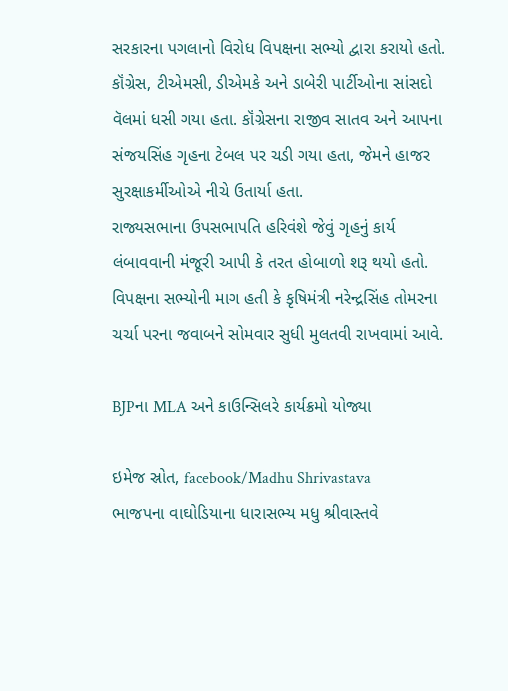સરકારના પગલાનો વિરોધ વિપક્ષના સભ્યો દ્વારા કરાયો હતો.
કૉંગ્રેસ, ટીએમસી, ડીએમકે અને ડાબેરી પાર્ટીઓના સાંસદો વૅલમાં ધસી ગયા હતા. કૉંગ્રેસના રાજીવ સાતવ અને આપના સંજયસિંહ ગૃહના ટેબલ પર ચડી ગયા હતા, જેમને હાજર સુરક્ષાકર્મીઓએ નીચે ઉતાર્યા હતા.
રાજ્યસભાના ઉપસભાપતિ હરિવંશે જેવું ગૃહનું કાર્ય લંબાવવાની મંજૂરી આપી કે તરત હોબાળો શરૂ થયો હતો. વિપક્ષના સભ્યોની માગ હતી કે કૃષિમંત્રી નરેન્દ્રસિંહ તોમરના ચર્ચા પરના જવાબને સોમવાર સુધી મુલતવી રાખવામાં આવે.

BJPના MLA અને કાઉન્સિલરે કાર્યક્રમો યોજ્યા

ઇમેજ સ્રોત, facebook/Madhu Shrivastava
ભાજપના વાઘોડિયાના ધારાસભ્ય મધુ શ્રીવાસ્તવે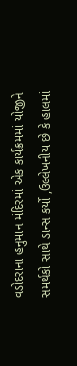વડોદરાના હનુમાન મંદિરમાં એક કાર્યક્રમમાં યોજીને સમર્થકો સાથે ડાન્સ કર્યો ,ઉલ્લેખનીય છે કે હાલમાં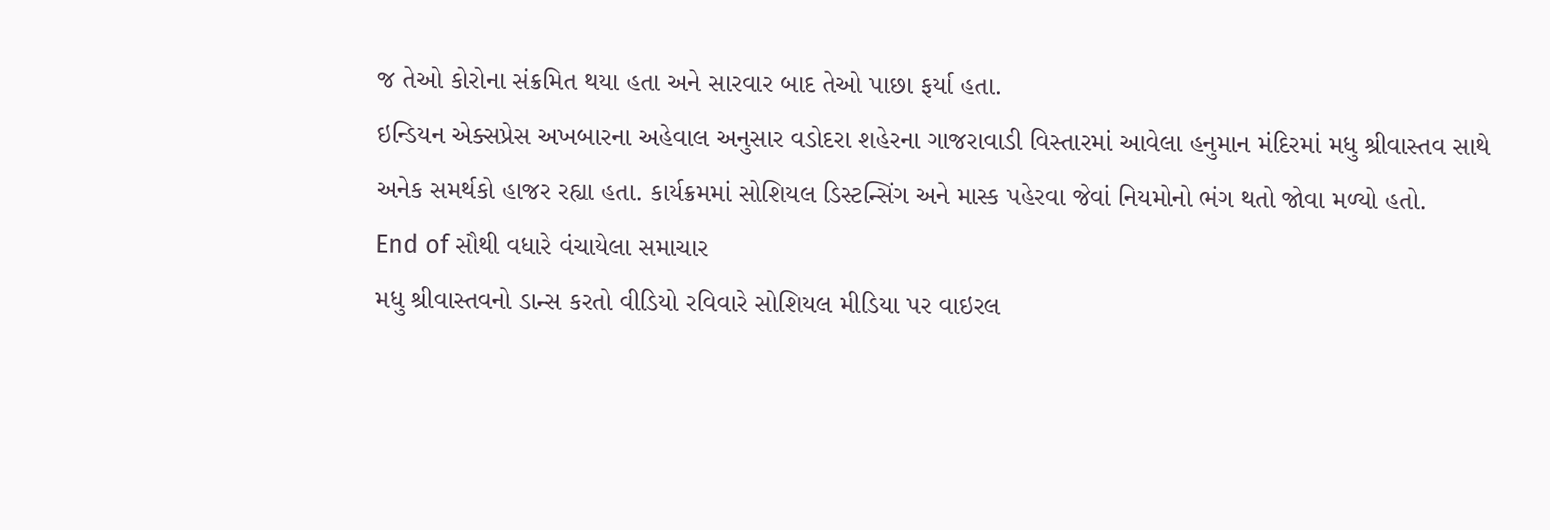જ તેઓ કોરોના સંક્રમિત થયા હતા અને સારવાર બાદ તેઓ પાછા ફર્યા હતા.
ઇન્ડિયન એક્સપ્રેસ અખબારના અહેવાલ અનુસાર વડોદરા શહેરના ગાજરાવાડી વિસ્તારમાં આવેલા હનુમાન મંદિરમાં મધુ શ્રીવાસ્તવ સાથે અનેક સમર્થકો હાજર રહ્યા હતા. કાર્યક્રમમાં સોશિયલ ડિસ્ટન્સિંગ અને માસ્ક પહેરવા જેવાં નિયમોનો ભંગ થતો જોવા મળ્યો હતો.
End of સૌથી વધારે વંચાયેલા સમાચાર
મધુ શ્રીવાસ્તવનો ડાન્સ કરતો વીડિયો રવિવારે સોશિયલ મીડિયા પર વાઇરલ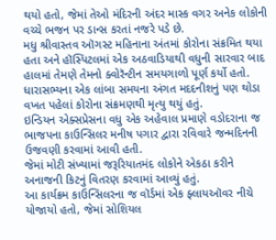થયો હતો, જેમાં તેઓ મંદિરની અંદર માસ્ક વગર અનેક લોકોની વચ્ચે ભજન પર ડાન્સ કરતાં નજરે પડે છે.
મધુ શ્રીવાસ્તવ ઑગસ્ટ મહિનાના અંતમાં કોરોના સંક્રમિત થયા હતા અને હૉસ્પિટલમાં એક અઠવાડિયાથી વધુની સારવાર બાદ હાલમાં તેમણે તેમનો ક્વોરૅન્ટીન સમયગાળો પૂર્ણ કર્યો હતો.
ધારાસભ્યના એક લાંબા સમયના અંગત મદદનીશનું પણ થોડા વખત પહેલાં કોરોના સંક્રમણથી મૃત્યુ થયું હતું.
ઇન્ડિયન એક્સપ્રેસના વધુ એક અહેવાલ પ્રમાણે વડોદરાના જ ભાજપના કાઉન્સિલર મનીષ પગાર દ્વારા રવિવારે જન્મદિનની ઉજવણી કરવામાં આવી હતી.
જેમાં મોટી સંખ્યામાં જરૂરિયાતમંદ લોકોને એકઠા કરીને અનાજની કિટનું વિતરણ કરવામાં આવ્યું હતું.
આ કાર્યક્રમ કાઉન્સિલરના જ વૉર્ડમાં એક ફ્લાયઑવર નીચે યોજાયો હતો, જેમાં સોશિયલ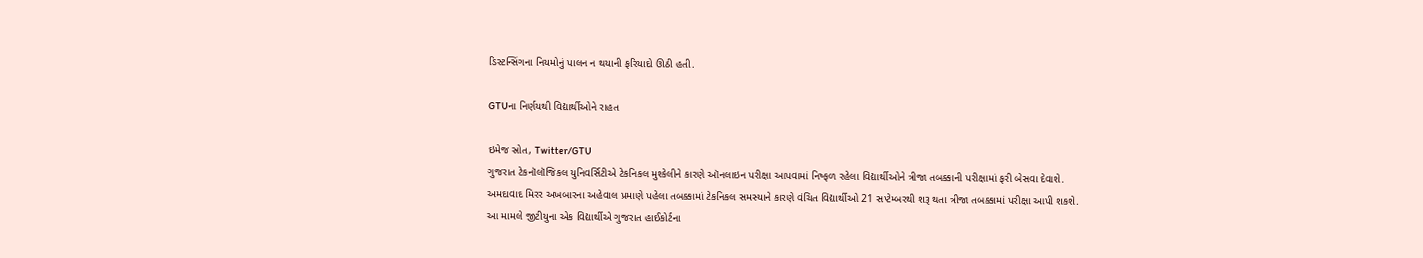ડિસ્ટન્સિંગના નિયમોનું પાલન ન થયાની ફરિયાદો ઊઠી હતી.

GTUના નિર્ણયથી વિદ્યાર્થીઓને રાહત

ઇમેજ સ્રોત, Twitter/GTU
ગુજરાત ટેકનૉલૉજિકલ યુનિવર્સિટીએ ટેકનિકલ મુશ્કેલીને કારણે ઑનલાઇન પરીક્ષા આપવામાં નિષ્ફળ રહેલા વિદ્યાર્થીઓને ત્રીજા તબક્કાની પરીક્ષામાં ફરી બેસવા દેવાશે.
અમદાવાદ મિરર અખબારના અહેવાલ પ્રમાણે પહેલા તબક્કામાં ટેકનિકલ સમસ્યાને કારણે વંચિત વિદ્યાર્થીઓ 21 સપ્ટેમ્બરથી શરૂ થતા ત્રીજા તબક્કામાં પરીક્ષા આપી શકશે.
આ મામલે જીટીયુના એક વિદ્યાર્થીએ ગુજરાત હાઈકોર્ટના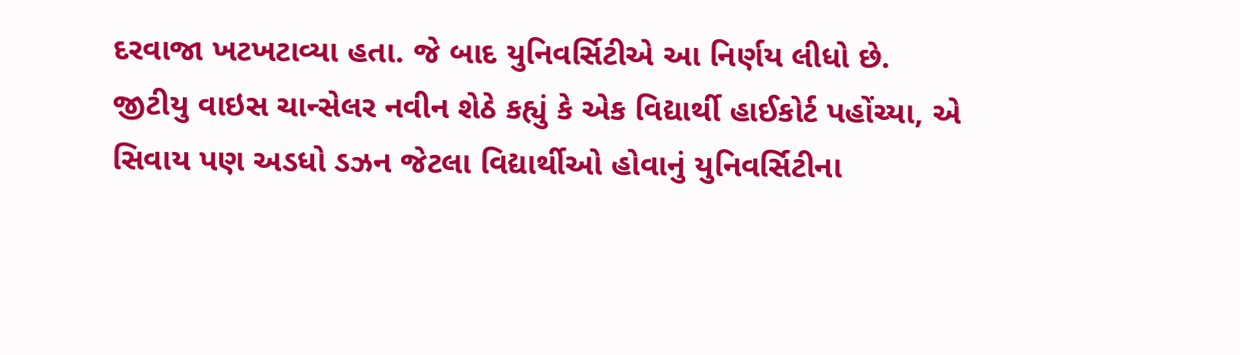દરવાજા ખટખટાવ્યા હતા. જે બાદ યુનિવર્સિટીએ આ નિર્ણય લીધો છે.
જીટીયુ વાઇસ ચાન્સેલર નવીન શેઠે કહ્યું કે એક વિદ્યાર્થી હાઈકોર્ટ પહોંચ્યા, એ સિવાય પણ અડધો ડઝન જેટલા વિદ્યાર્થીઓ હોવાનું યુનિવર્સિટીના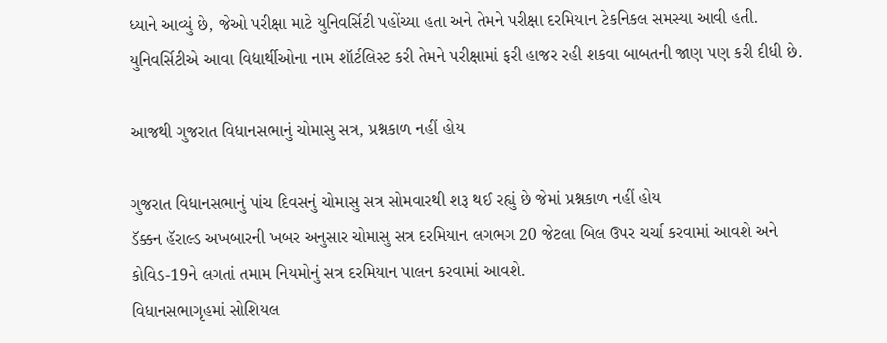ધ્યાને આવ્યું છે, જેઓ પરીક્ષા માટે યુનિવર્સિટી પહોંચ્યા હતા અને તેમને પરીક્ષા દરમિયાન ટેકનિકલ સમસ્યા આવી હતી.
યુનિવર્સિટીએ આવા વિદ્યાર્થીઓના નામ શૉર્ટલિસ્ટ કરી તેમને પરીક્ષામાં ફરી હાજર રહી શકવા બાબતની જાણ પણ કરી દીધી છે.

આજથી ગુજરાત વિધાનસભાનું ચોમાસુ સત્ર, પ્રશ્નકાળ નહીં હોય

ગુજરાત વિધાનસભાનું પાંચ દિવસનું ચોમાસુ સત્ર સોમવારથી શરૂ થઈ રહ્યું છે જેમાં પ્રશ્નકાળ નહીં હોય
ડૅક્કન હૅરાલ્ડ અખબારની ખબર અનુસાર ચોમાસુ સત્ર દરમિયાન લગભગ 20 જેટલા બિલ ઉપર ચર્ચા કરવામાં આવશે અને કોવિડ-19ને લગતાં તમામ નિયમોનું સત્ર દરમિયાન પાલન કરવામાં આવશે.
વિધાનસભાગૃહમાં સોશિયલ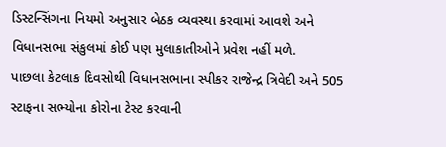ડિસ્ટન્સિંગના નિયમો અનુસાર બેઠક વ્યવસ્થા કરવામાં આવશે અને વિધાનસભા સંકુલમાં કોઈ પણ મુલાકાતીઓને પ્રવેશ નહીં મળે.
પાછલા કેટલાક દિવસોથી વિધાનસભાના સ્પીકર રાજેન્દ્ર ત્રિવેદી અને 505 સ્ટાફના સભ્યોના કોરોના ટેસ્ટ કરવાની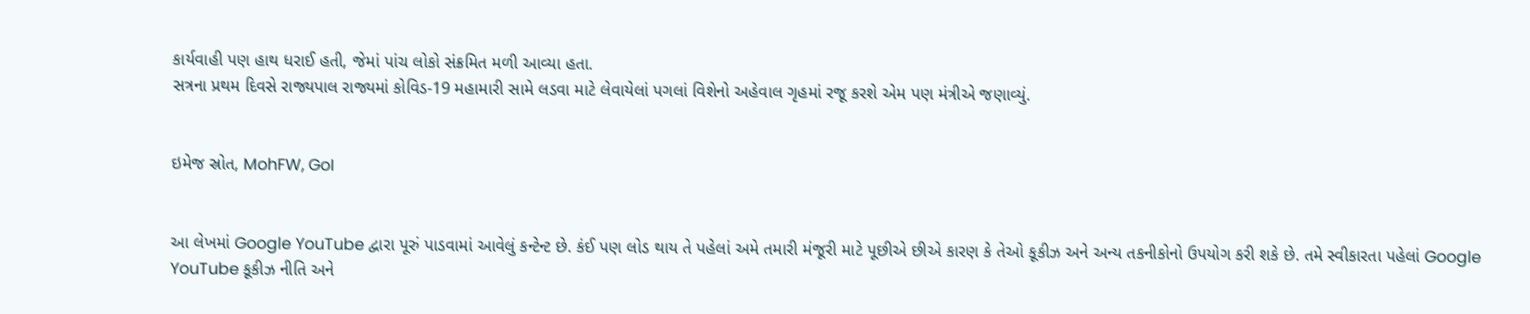કાર્યવાહી પણ હાથ ધરાઈ હતી, જેમાં પાંચ લોકો સંક્રમિત મળી આવ્યા હતા.
સત્રના પ્રથમ દિવસે રાજ્યપાલ રાજ્યમાં કોવિડ-19 મહામારી સામે લડવા માટે લેવાયેલાં પગલાં વિશેનો અહેવાલ ગૃહમાં રજૂ કરશે એમ પણ મંત્રીએ જણાવ્યું.


ઇમેજ સ્રોત, MohFW, GoI


આ લેખમાં Google YouTube દ્વારા પૂરું પાડવામાં આવેલું કન્ટેન્ટ છે. કંઈ પણ લોડ થાય તે પહેલાં અમે તમારી મંજૂરી માટે પૂછીએ છીએ કારણ કે તેઓ કૂકીઝ અને અન્ય તકનીકોનો ઉપયોગ કરી શકે છે. તમે સ્વીકારતા પહેલાં Google YouTube કૂકીઝ નીતિ અને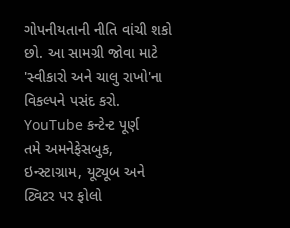ગોપનીયતાની નીતિ વાંચી શકો છો. આ સામગ્રી જોવા માટે 'સ્વીકારો અને ચાલુ રાખો'ના વિકલ્પને પસંદ કરો.
YouTube કન્ટેન્ટ પૂર્ણ
તમે અમનેફેસબુક, ઇન્સ્ટાગ્રામ, યૂટ્યૂબ અને ટ્વિટર પર ફોલો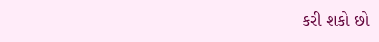કરી શકો છો